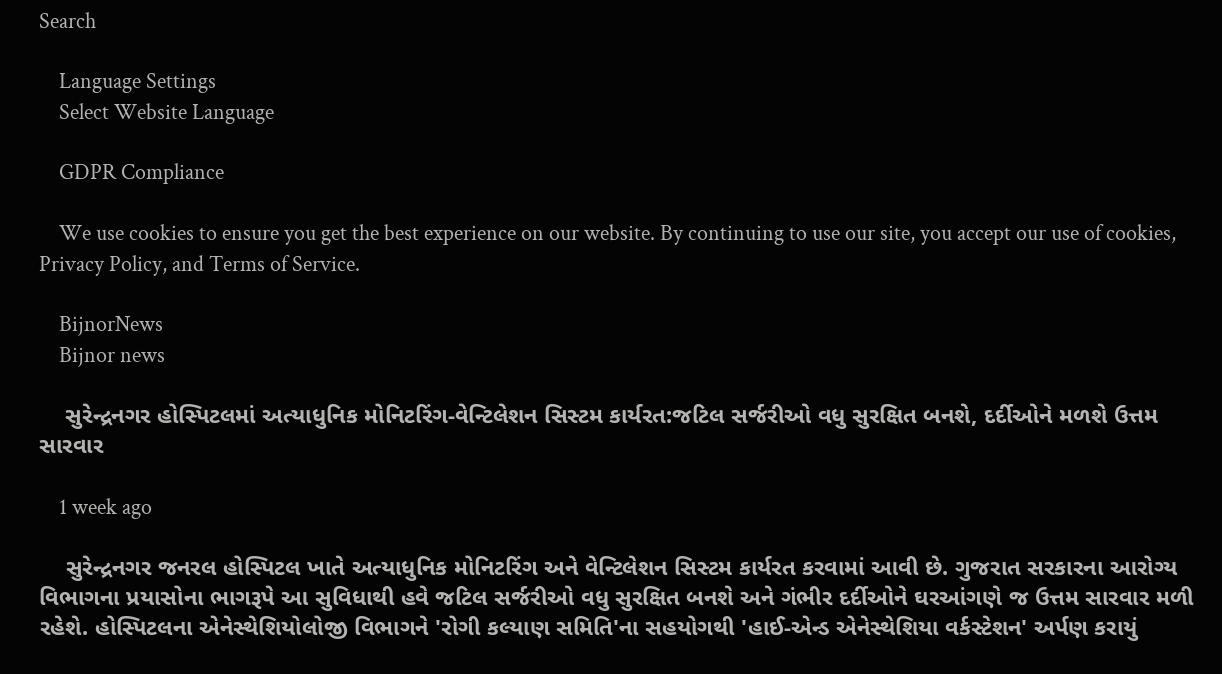Search

    Language Settings
    Select Website Language

    GDPR Compliance

    We use cookies to ensure you get the best experience on our website. By continuing to use our site, you accept our use of cookies, Privacy Policy, and Terms of Service.

    BijnorNews
    Bijnor news

    સુરેન્દ્રનગર હોસ્પિટલમાં અત્યાધુનિક મોનિટરિંગ-વેન્ટિલેશન સિસ્ટમ કાર્યરત:જટિલ સર્જરીઓ વધુ સુરક્ષિત બનશે, દર્દીઓને મળશે ઉત્તમ સારવાર

    1 week ago

    સુરેન્દ્રનગર જનરલ હોસ્પિટલ ખાતે અત્યાધુનિક મોનિટરિંગ અને વેન્ટિલેશન સિસ્ટમ કાર્યરત કરવામાં આવી છે. ગુજરાત સરકારના આરોગ્ય વિભાગના પ્રયાસોના ભાગરૂપે આ સુવિધાથી હવે જટિલ સર્જરીઓ વધુ સુરક્ષિત બનશે અને ગંભીર દર્દીઓને ઘરઆંગણે જ ઉત્તમ સારવાર મળી રહેશે. હોસ્પિટલના એનેસ્થેશિયોલોજી વિભાગને 'રોગી કલ્યાણ સમિતિ'ના સહયોગથી 'હાઈ-એન્ડ એનેસ્થેશિયા વર્કસ્ટેશન' અર્પણ કરાયું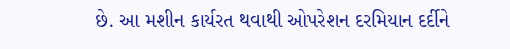છે. આ મશીન કાર્યરત થવાથી ઓપરેશન દરમિયાન દર્દીને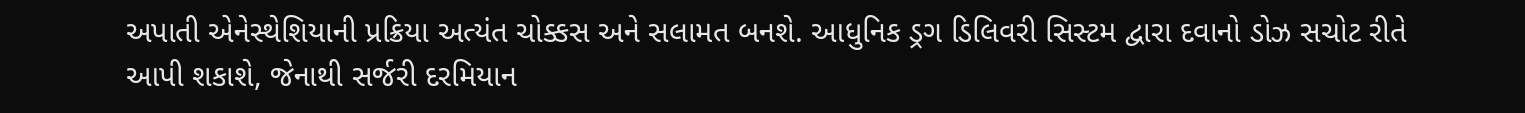અપાતી એનેસ્થેશિયાની પ્રક્રિયા અત્યંત ચોક્કસ અને સલામત બનશે. આધુનિક ડ્રગ ડિલિવરી સિસ્ટમ દ્વારા દવાનો ડોઝ સચોટ રીતે આપી શકાશે, જેનાથી સર્જરી દરમિયાન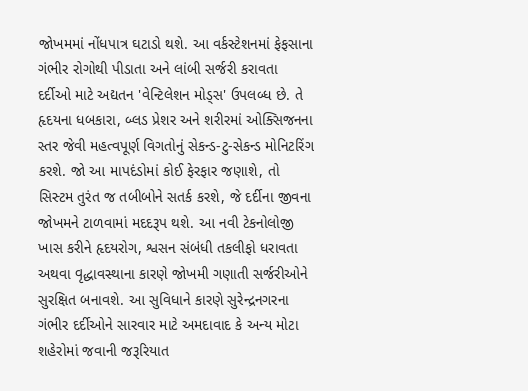જોખમમાં નોંધપાત્ર ઘટાડો થશે. આ વર્કસ્ટેશનમાં ફેફસાના ગંભીર રોગોથી પીડાતા અને લાંબી સર્જરી કરાવતા દર્દીઓ માટે અદ્યતન 'વેન્ટિલેશન મોડ્સ' ઉપલબ્ધ છે. તે હૃદયના ધબકારા, બ્લડ પ્રેશર અને શરીરમાં ઓક્સિજનના સ્તર જેવી મહત્વપૂર્ણ વિગતોનું સેકન્ડ-ટુ-સેકન્ડ મોનિટરિંગ કરશે. જો આ માપદંડોમાં કોઈ ફેરફાર જણાશે, તો સિસ્ટમ તુરંત જ તબીબોને સતર્ક કરશે, જે દર્દીના જીવના જોખમને ટાળવામાં મદદરૂપ થશે. આ નવી ટેકનોલોજી ખાસ કરીને હૃદયરોગ, શ્વસન સંબંધી તકલીફો ધરાવતા અથવા વૃદ્ધાવસ્થાના કારણે જોખમી ગણાતી સર્જરીઓને સુરક્ષિત બનાવશે. આ સુવિધાને કારણે સુરેન્દ્રનગરના ગંભીર દર્દીઓને સારવાર માટે અમદાવાદ કે અન્ય મોટા શહેરોમાં જવાની જરૂરિયાત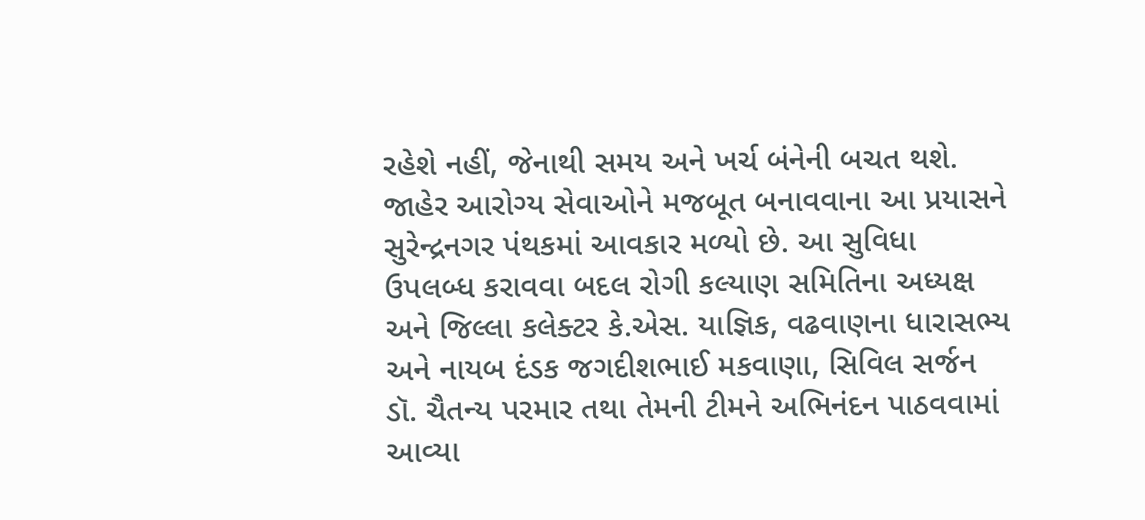રહેશે નહીં, જેનાથી સમય અને ખર્ચ બંનેની બચત થશે. જાહેર આરોગ્ય સેવાઓને મજબૂત બનાવવાના આ પ્રયાસને સુરેન્દ્રનગર પંથકમાં આવકાર મળ્યો છે. આ સુવિધા ઉપલબ્ધ કરાવવા બદલ રોગી કલ્યાણ સમિતિના અધ્યક્ષ અને જિલ્લા કલેક્ટર કે.એસ. યાજ્ઞિક, વઢવાણના ધારાસભ્ય અને નાયબ દંડક જગદીશભાઈ મકવાણા, સિવિલ સર્જન ડૉ. ચૈતન્ય પરમાર તથા તેમની ટીમને અભિનંદન પાઠવવામાં આવ્યા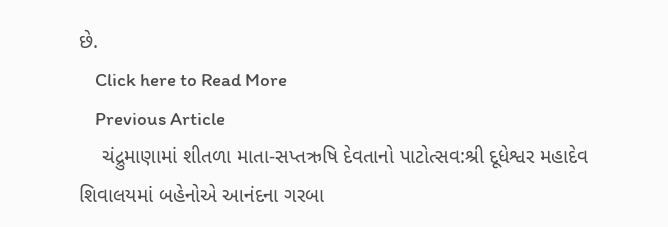છે.
    Click here to Read More
    Previous Article
    ચંદ્રુમાણામાં શીતળા માતા-સપ્તઋષિ દેવતાનો પાટોત્સવ:શ્રી દૂધેશ્વર મહાદેવ શિવાલયમાં બહેનોએ આનંદના ગરબા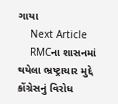ગાયા
    Next Article
    RMCના શાસનમાં થયેલા ભ્રષ્ટ્રાચાર મુદ્દે કોંગ્રેસનું વિરોધ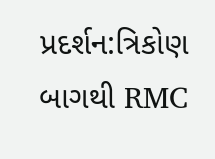પ્રદર્શન:ત્રિકોણ બાગથી RMC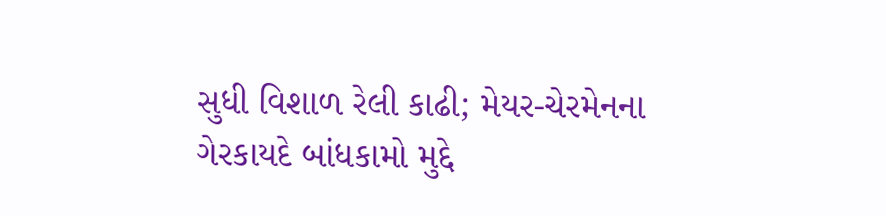સુધી વિશાળ રેલી કાઢી; મેયર-ચેરમેનના ગેરકાયદે બાંધકામો મુદ્દે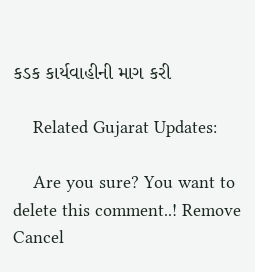કડક કાર્યવાહીની માગ કરી

    Related Gujarat Updates:

    Are you sure? You want to delete this comment..! Remove Cancel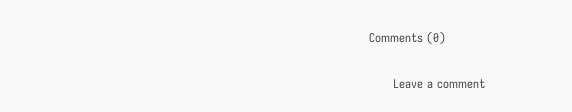Comments (0)

      Leave a comment